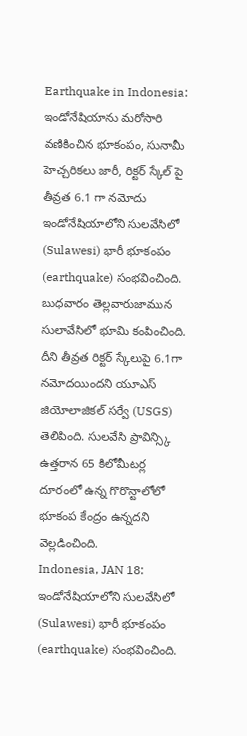Earthquake in Indonesia: ఇండోనేషియాను మరోసారి వణికించిన భూకంపం, సునామీ హెచ్చరికలు జారీ, రిక్టర్ స్కేల్ పై తీవ్రత 6.1 గా నమోదు
ఇండోనేషియాలోని సులవేసిలో (Sulawesi) భారీ భూకంపం (earthquake) సంభవించింది. బుధవారం తెల్లవారుజామున సులావేసిలో భూమి కంపించింది. దీని తీవ్రత రిక్టర్ స్కేలుపై 6.1గా నమోదయిందని యూఎస్ జియోలాజికల్ సర్వే (USGS) తెలిపింది. సులవేసి ప్రావిన్స్కి ఉత్తరాన 65 కిలోమీటర్ల దూరంలో ఉన్న గొరొన్టాలోలో భూకంప కేంద్రం ఉన్నదని వెల్లడించింది.
Indonesia, JAN 18: ఇండోనేషియాలోని సులవేసిలో (Sulawesi) భారీ భూకంపం (earthquake) సంభవించింది.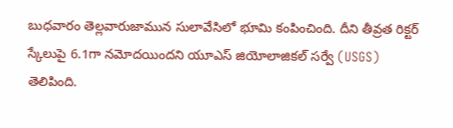బుధవారం తెల్లవారుజామున సులావేసిలో భూమి కంపించింది. దీని తీవ్రత రిక్టర్ స్కేలుపై 6.1గా నమోదయిందని యూఎస్ జియోలాజికల్ సర్వే (USGS) తెలిపింది.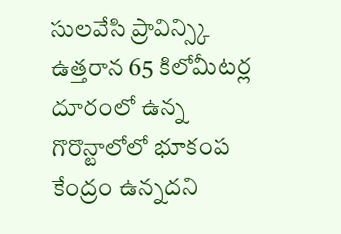సులవేసి ప్రావిన్స్కి ఉత్తరాన 65 కిలోమీటర్ల దూరంలో ఉన్న గొరొన్టాలోలో భూకంప కేంద్రం ఉన్నదని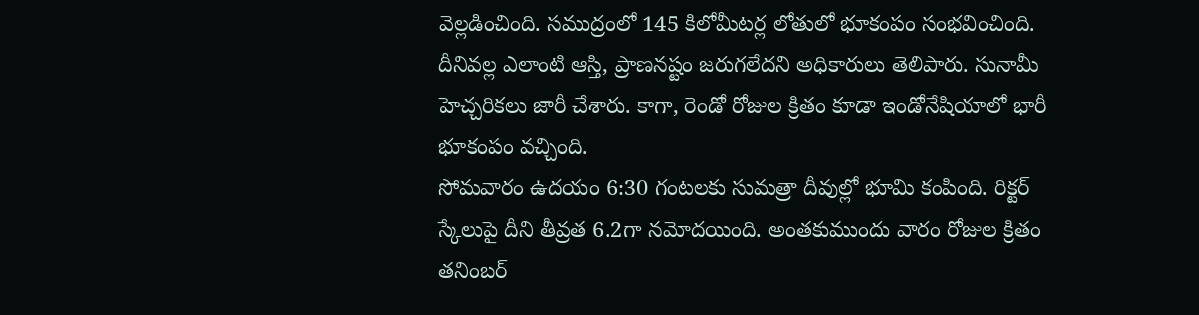వెల్లడించింది. సముద్రంలో 145 కిలోమీటర్ల లోతులో భూకంపం సంభవించింది. దీనివల్ల ఎలాంటి ఆస్తి, ప్రాణనష్టం జరుగలేదని అధికారులు తెలిపారు. సునామీ హెచ్చరికలు జారీ చేశారు. కాగా, రెండో రోజుల క్రితం కూడా ఇండోనేషియాలో భారీ భూకంపం వచ్చింది.
సోమవారం ఉదయం 6:30 గంటలకు సుమత్రా దీవుల్లో భూమి కంపింది. రిక్టర్ స్కేలుపై దీని తీవ్రత 6.2గా నమోదయింది. అంతకుముందు వారం రోజుల క్రితం తనింబర్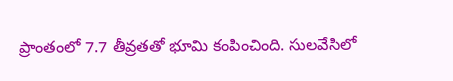ప్రాంతంలో 7.7 తీవ్రతతో భూమి కంపించింది. సులవేసిలో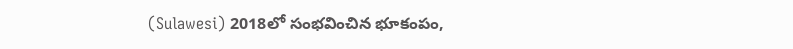(Sulawesi) 2018లో సంభవించిన భూకంపం,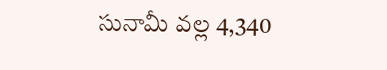సునామీ వల్ల 4,340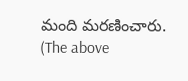మంది మరణించారు.
(The above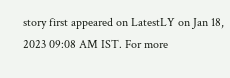story first appeared on LatestLY on Jan 18, 2023 09:08 AM IST. For more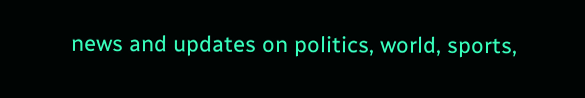news and updates on politics, world, sports,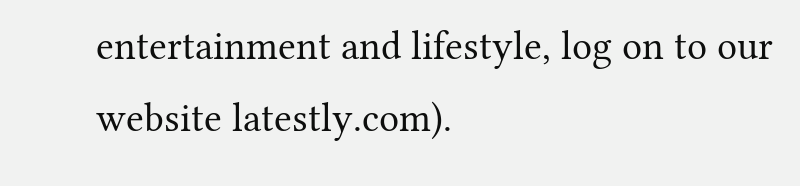entertainment and lifestyle, log on to our website latestly.com).